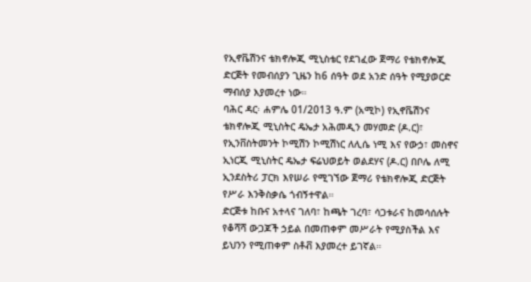የኢኖቬሽንና ቴክኖሎጂ ሚኒስቴር የደገፈው ጀማሪ የቴክኖሎጂ ድርጅት የመብሰያን ጊዜን ከ6 ሰዓት ወደ አንድ ሰዓት የሚያወርድ ማብሰያ እያመረተ ነው።
ባሕር ዳር፡ ሐምሌ 01/2013 ዓ.ም (አሚኮ) የኢኖቬሽንና ቴክኖሎጂ ሚኒስትር ዴኤታ አሕመዲን መሃመድ (ዶ.ር)፣ የኢንቨስትመንት ኮሚሽን ኮሚሽነር ለሊሴ ነሚ እና የውኃ፣ መስኖና ኢነርጂ ሚኒስትር ዴኤታ ፍሬህወይት ወልደሃና (ዶ.ር) በቦሌ ለሚ ኢንደስትሪ ፓርክ እየሠራ የሚገኘው ጀማሪ የቴክኖሎጂ ድርጅት የሥራ እንቅስቃሴ ጎብኝተዋል።
ድርጅቱ ከቡና አተላና ገለባ፣ ከጫት ገረባ፣ ሳጋቱራና ከመሳሰሉት የቆሻሻ ውጋጆች ኃይል በመጠቀም መሥራት የሚያስችል እና ይህንን የሚጠቀም ስቶቭ እያመረተ ይገኛል።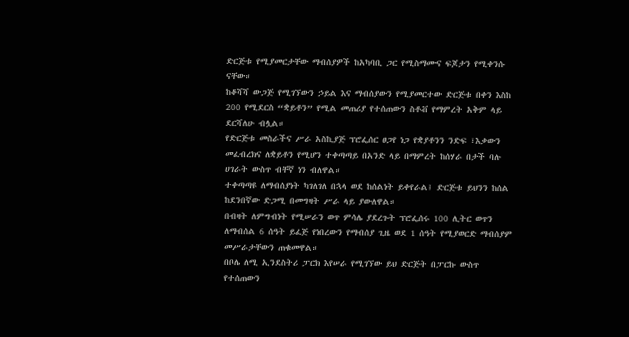ድርጅቱ የሚያመርታቸው ማብሰያዎች ከአካባቢ ጋር የሚስማሙና ፍጆታን የሚቀንሱ ናቸው።
ከቆሻሻ ውጋጅ የሚገኘውን ኃይል እና ማብሰያውን የሚያመርተው ድርጅቱ በቀን እስከ 200 የሚደርስ “ቋይቶን” የሚል መጠሪያ የተሰጠውን ስቶቭ የማምረት አቅም ላይ ደርሻለሁ ብሏል።
የድርጅቱ መስራችና ሥራ አስኪያጅ ፕሮፌሰር ፀጋየ ነጋ የቋያቶንን ንድፍ ፣እቃውን መፈብረክና ለቋይቶን የሚሆን ተቀጣጣይ በአንድ ላይ በማምረት ከሰሃራ በታች ባሉ ሀገራት ውስጥ ብቸኛ ነን ብለዋል።
ተቀጣጣዩ ለማብሰያነት ካገለገለ በኋላ ወደ ከሰልነት ይቀየራል፤ ድርጅቱ ይህንን ከሰል ከደንበኛው ድጋሚ በመግዛት ሥራ ላይ ያውለዋል።
በብዛት ለምግብነት የሚሠራን ወጥ ምሳሌ ያደረጉት ፕሮፌሰሩ 100 ሊትር ወጥን ለማብሰል 6 ሰዓት ይፈጅ የነበረውን የማብሰያ ጊዜ ወደ 1 ሰዓት የሚያወርድ ማብሰያም መሥራታቸውን ጠቁመዋል።
በቦሌ ለሚ ኢንደስትሪ ፓርክ እየሠራ የሚገኘው ይህ ድርጅት በፓርኩ ውስጥ የተሰጠውን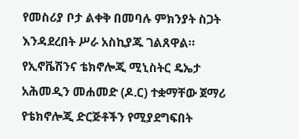የመስሪያ ቦታ ልቀቅ በመባሉ ምክንያት ስጋት እንዳደረበት ሥራ አስኪያጁ ገልጸዋል።
የኢኖቬሽንና ቴክኖሎጂ ሚኒስትር ዴኤታ አሕመዲን መሐመድ (ዶ.ር) ተቋማቸው ጀማሪ የቴክኖሎጂ ድርጅቶችን የሚያደግፍበት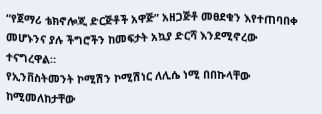“የጀማሪ ቴክኖሎጂ ድርጅቶች አዋጅ” አዘጋጅቶ መፀደቁን እየተጠባበቀ መሆኑንና ያሉ ችግሮችን ከመፍታት አኳያ ድርሻ እንደሚኖረው ተናግረዋል።
የኢንቨስትመንት ኮሚሽን ኮሚሽነር ለሊሴ ነሚ በበኩላቸው ከሚመለከታቸው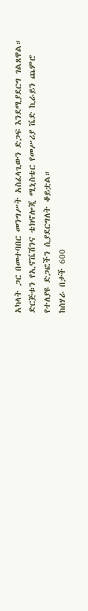አካላት ጋር በመተባበር መንግሥት አስፈላጊውን ድጋፍ እንደሚያደርግ ገልጸዋል።
ድርጅቱን የኢኖቬሽንና ቴክኖሎጂ ሚኒስቴር የመሥሪያ ቬድ ኪራይን ጨምሮ የተለያዩ ድጋፎችን ሲያደርግለት ቆይቷል።
ከሰሃራ በታች 600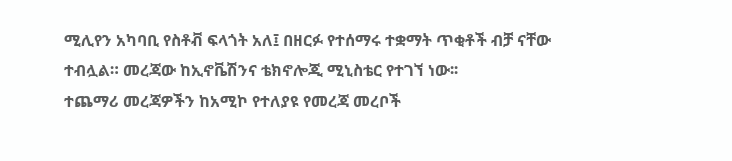ሚሊየን አካባቢ የስቶቭ ፍላጎት አለ፤ በዘርፉ የተሰማሩ ተቋማት ጥቂቶች ብቻ ናቸው ተብሏል። መረጃው ከኢኖቬሽንና ቴክኖሎጂ ሚኒስቴር የተገኘ ነው፡፡
ተጨማሪ መረጃዎችን ከአሚኮ የተለያዩ የመረጃ መረቦች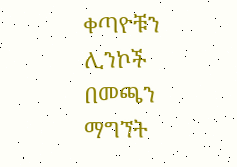ቀጣዮቹን ሊንኮች በመጫን ማግኘት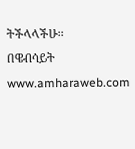ትችላላችሁ፡፡
በዌብሳይት www.amharaweb.com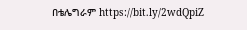በቴሌግራም https://bit.ly/2wdQpiZ